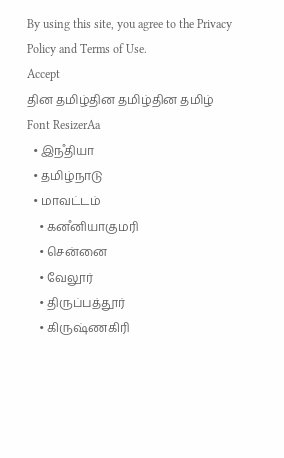By using this site, you agree to the Privacy Policy and Terms of Use.
Accept
தின தமிழ்தின தமிழ்தின தமிழ்
Font ResizerAa
  • இநஂதியா
  • தமிழ்நாடு
  • மாவட்டம்
    • கனஂனியாகுமரி
    • சென்னை
    • வேலூர்
    • திருப்பத்தூர்
    • கிருஷ்ணகிரி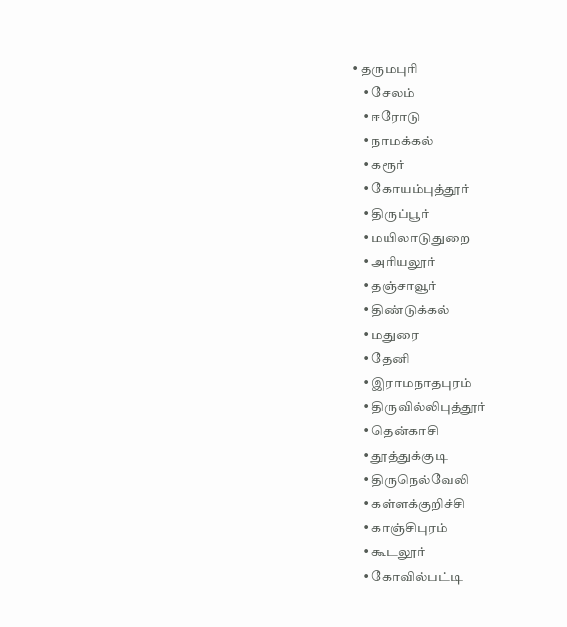• தருமபுரி
    • சேலம்
    • ஈரோடு
    • நாமக்கல்
    • கரூர்
    • கோயம்புத்தூர்
    • திருப்பூர்
    • மயிலாடுதுறை
    • அரியலூர்
    • தஞ்சாவூர்
    • திண்டுக்கல்
    • மதுரை
    • தேனி
    • இராமநாதபுரம்
    • திருவில்லிபுத்தூர்
    • தென்காசி
    • தூத்துக்குடி
    • திருநெல்வேலி
    • கள்ளக்குறிச்சி
    • காஞ்சிபுரம்
    • கூடலூர்
    • கோவில்பட்டி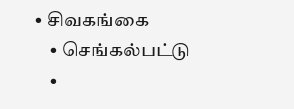• சிவகங்கை
    • செங்கல்பட்டு
    •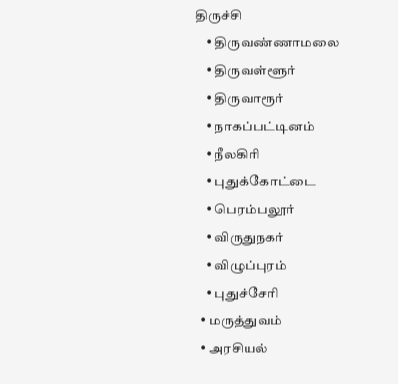திருச்சி
    • திருவண்ணாமலை
    • திருவள்ளூர்
    • திருவாரூர்
    • நாகப்பட்டினம்
    • நீலகிரி
    • புதுக்கோட்டை
    • பெரம்பலூர்
    • விருதுநகர்
    • விழுப்புரம்
    • புதுச்சேரி
  • மருத்துவம்
  • அரசியல்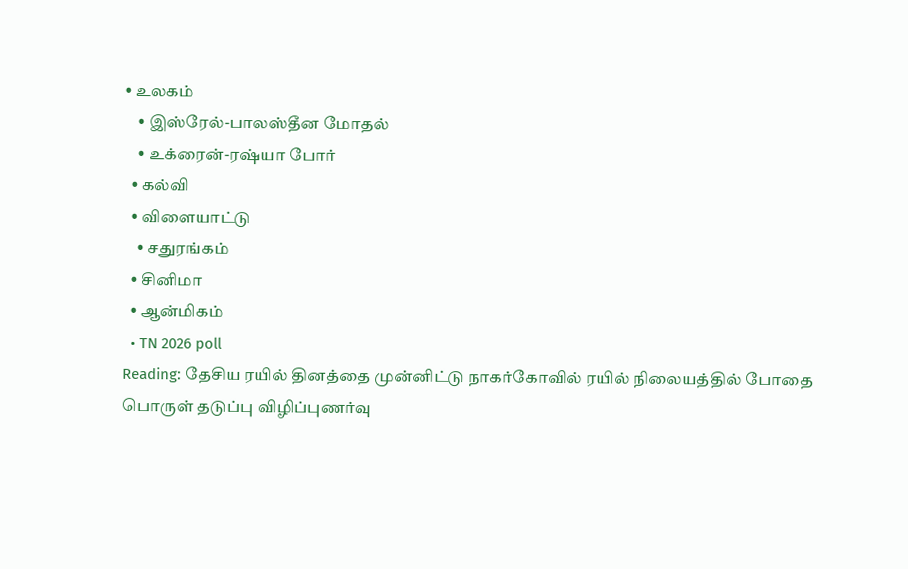• உலகம்
    • இஸ்ரேல்-பாலஸ்தீன மோதல்
    • உக்ரைன்-ரஷ்யா போர்
  • கல்வி
  • விளையாட்டு
    • சதுரங்கம்
  • சினிமா
  • ஆன்மிகம்
  • TN 2026 poll
Reading: தேசிய ரயில் தினத்தை முன்னிட்டு நாகர்கோவில் ரயில் நிலையத்தில் போதை பொருள் தடுப்பு விழிப்புணர்வு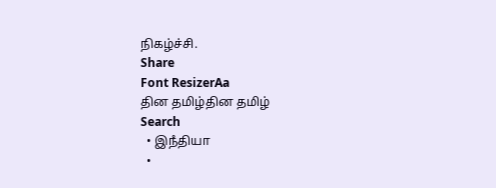நிகழ்ச்சி.
Share
Font ResizerAa
தின தமிழ்தின தமிழ்
Search
  • இநஂதியா
  •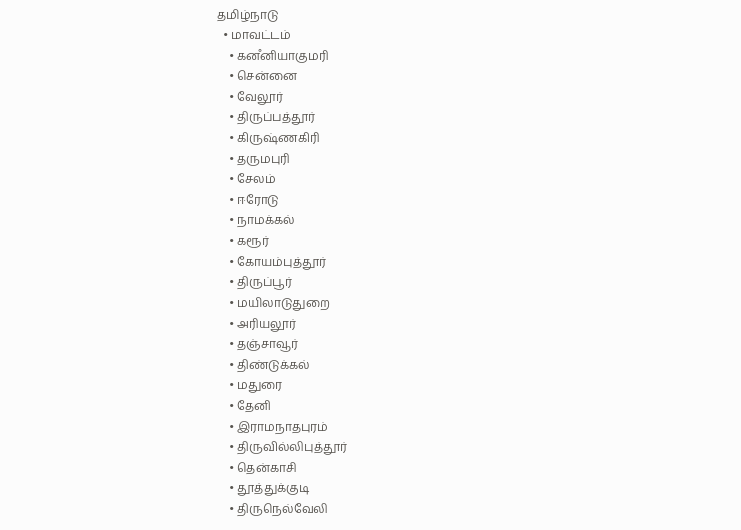தமிழ்நாடு
  • மாவட்டம்
    • கனஂனியாகுமரி
    • சென்னை
    • வேலூர்
    • திருப்பத்தூர்
    • கிருஷ்ணகிரி
    • தருமபுரி
    • சேலம்
    • ஈரோடு
    • நாமக்கல்
    • கரூர்
    • கோயம்புத்தூர்
    • திருப்பூர்
    • மயிலாடுதுறை
    • அரியலூர்
    • தஞ்சாவூர்
    • திண்டுக்கல்
    • மதுரை
    • தேனி
    • இராமநாதபுரம்
    • திருவில்லிபுத்தூர்
    • தென்காசி
    • தூத்துக்குடி
    • திருநெல்வேலி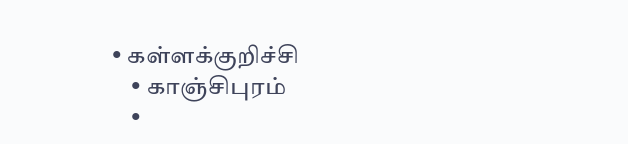• கள்ளக்குறிச்சி
    • காஞ்சிபுரம்
    •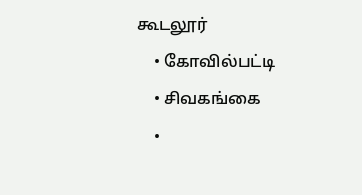கூடலூர்
    • கோவில்பட்டி
    • சிவகங்கை
    •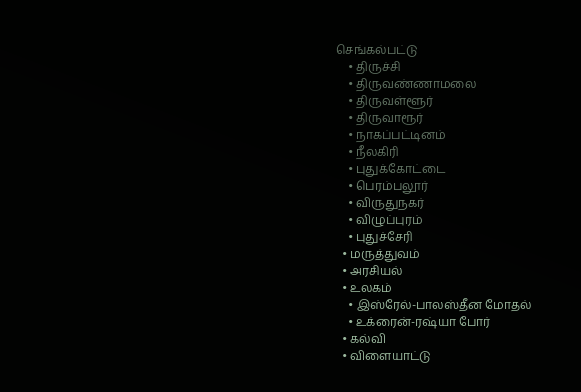செங்கல்பட்டு
    • திருச்சி
    • திருவண்ணாமலை
    • திருவள்ளூர்
    • திருவாரூர்
    • நாகப்பட்டினம்
    • நீலகிரி
    • புதுக்கோட்டை
    • பெரம்பலூர்
    • விருதுநகர்
    • விழுப்புரம்
    • புதுச்சேரி
  • மருத்துவம்
  • அரசியல்
  • உலகம்
    • இஸ்ரேல்-பாலஸ்தீன மோதல்
    • உக்ரைன்-ரஷ்யா போர்
  • கல்வி
  • விளையாட்டு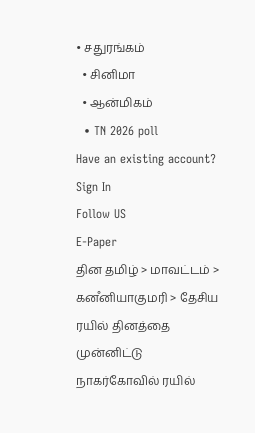• சதுரங்கம்
  • சினிமா
  • ஆன்மிகம்
  • TN 2026 poll
Have an existing account? Sign In
Follow US
E-Paper
தின தமிழ் > மாவட்டம் > கனஂனியாகுமரி > தேசிய ரயில் தினத்தை முன்னிட்டு நாகர்கோவில் ரயில்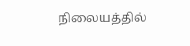நிலையத்தில்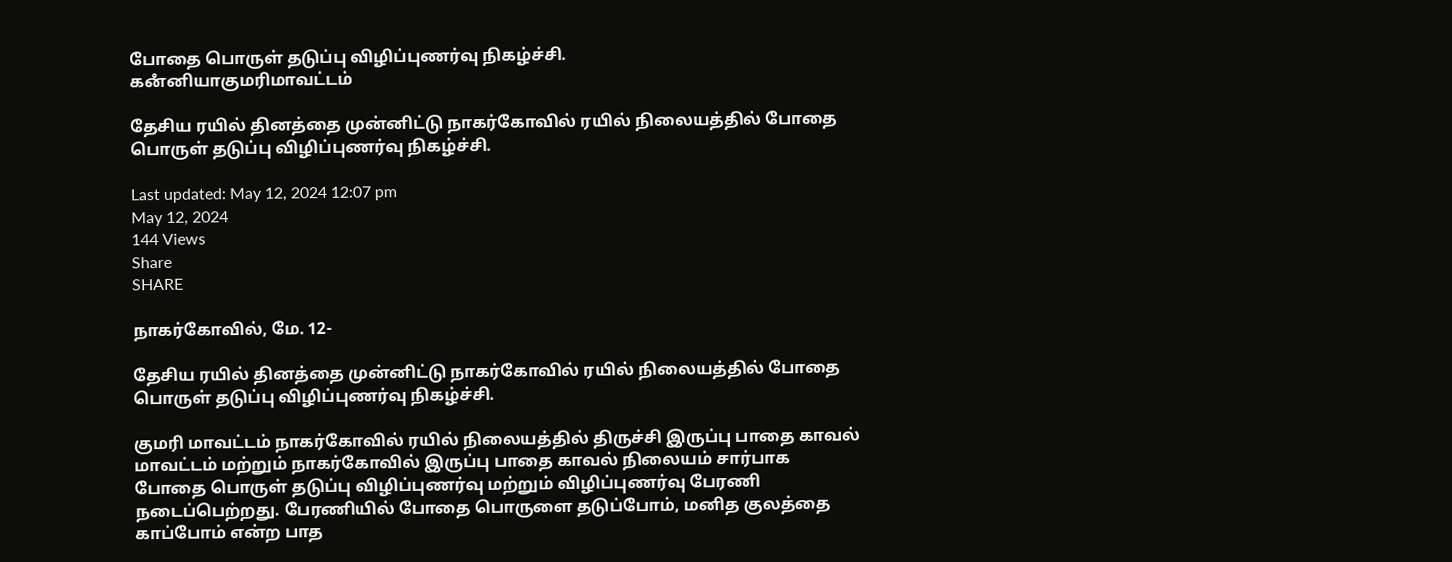போதை பொருள் தடுப்பு விழிப்புணர்வு நிகழ்ச்சி.
கனஂனியாகுமரிமாவட்டம்

தேசிய ரயில் தினத்தை முன்னிட்டு நாகர்கோவில் ரயில் நிலையத்தில் போதை பொருள் தடுப்பு விழிப்புணர்வு நிகழ்ச்சி.

Last updated: May 12, 2024 12:07 pm
May 12, 2024
144 Views
Share
SHARE

நாகர்கோவில், மே. 12-

தேசிய ரயில் தினத்தை முன்னிட்டு நாகர்கோவில் ரயில் நிலையத்தில் போதை பொருள் தடுப்பு விழிப்புணர்வு நிகழ்ச்சி.

குமரி மாவட்டம் நாகர்கோவில் ரயில் நிலையத்தில் திருச்சி இருப்பு பாதை காவல் மாவட்டம் மற்றும் நாகர்கோவில் இருப்பு பாதை காவல் நிலையம் சார்பாக போதை பொருள் தடுப்பு விழிப்புணர்வு மற்றும் விழிப்புணர்வு பேரணி நடைப்பெற்றது. பேரணியில் போதை பொருளை தடுப்போம், மனித குலத்தை காப்போம் என்ற பாத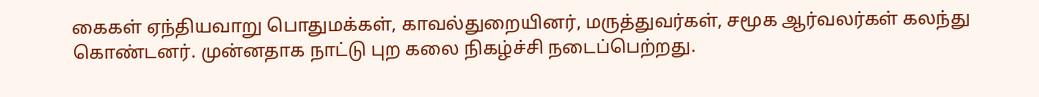கைகள் ஏந்தியவாறு பொதுமக்கள், காவல்துறையினர், மருத்துவர்கள், சமூக ஆர்வலர்கள் கலந்து கொண்டனர். முன்னதாக நாட்டு புற கலை நிகழ்ச்சி நடைப்பெற்றது.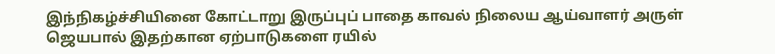இந்நிகழ்ச்சியினை கோட்டாறு இருப்புப் பாதை காவல் நிலைய ஆய்வாளர் அருள் ஜெயபால் இதற்கான ஏற்பாடுகளை ரயில்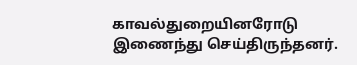காவல்துறையினரோடு இணைந்து செய்திருந்தனர்.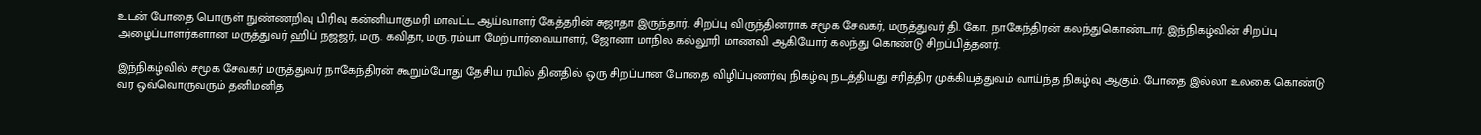உடன் போதை பொருள் நுண்ணறிவு பிரிவு கன்னியாகுமரி மாவட்ட ஆய்வாளர் கேத்தரின் சுஜாதா இருந்தார். சிறப்பு விருந்தினராக சமூக சேவகர், மருத்துவர் தி. கோ. நாகேந்திரன் கலந்துகொண்டார். இந்நிகழ்வின் சிறப்பு அழைப்பாளர்களான மருத்துவர் ஹிப் நஜஜர், மரு. கவிதா, மரு.ரம்யா மேற்பார்வையாளர், ஜோனா மாநில கல்லூரி மாணவி ஆகியோர் கலந்து கொண்டு சிறப்பித்தனர்.

இந்நிகழ்வில் சமூக சேவகர் மருத்துவர் நாகேந்திரன் கூறும்போது தேசிய ரயில் தினதில் ஒரு சிறப்பான போதை விழிப்புணர்வு நிகழ்வு நடத்தியது சரித்திர முக்கியத்துவம் வாய்ந்த நிகழ்வு ஆகும். போதை இல்லா உலகை கொண்டு வர ஒவ்வொருவரும் தனிமனித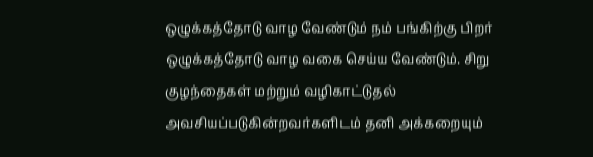ஒழுக்கத்தோடு வாழ வேண்டும் நம் பங்கிற்கு பிறர் ஒழுக்கத்தோடு வாழ வகை செய்ய வேண்டும். சிறு குழந்தைகள் மற்றும் வழிகாட்டுதல் அவசியப்படுகின்றவர்களிடம் தனி அக்கறையும்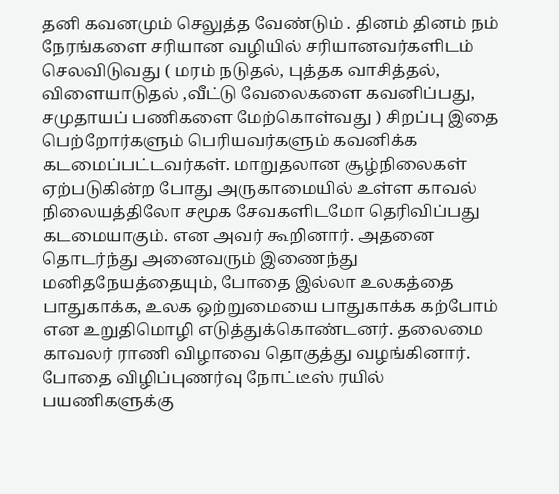தனி கவனமும் செலுத்த வேண்டும் . தினம் தினம் நம் நேரங்களை சரியான வழியில் சரியானவர்களிடம் செலவிடுவது ( மரம் நடுதல், புத்தக வாசித்தல், விளையாடுதல் ,வீட்டு வேலைகளை கவனிப்பது, சமுதாயப் பணிகளை மேற்கொள்வது ) சிறப்பு இதை பெற்றோர்களும் பெரியவர்களும் கவனிக்க கடமைப்பட்டவர்கள். மாறுதலான சூழ்நிலைகள் ஏற்படுகின்ற போது அருகாமையில் உள்ள காவல் நிலையத்திலோ சமூக சேவகளிடமோ தெரிவிப்பது கடமையாகும். என அவர் கூறினார். அதனை தொடர்ந்து அனைவரும் இணைந்து மனிதநேயத்தையும், போதை இல்லா உலகத்தை பாதுகாக்க, உலக ஒற்றுமையை பாதுகாக்க கற்போம் என உறுதிமொழி எடுத்துக்கொண்டனர். தலைமை காவலர் ராணி விழாவை தொகுத்து வழங்கினார். போதை விழிப்புணர்வு நோட்டீஸ் ரயில் பயணிகளுக்கு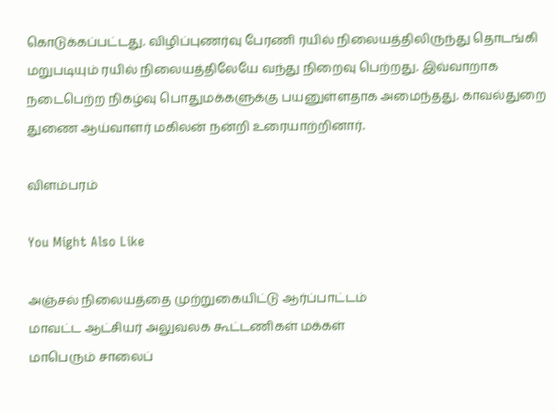கொடுக்கப்பட்டது. விழிப்புணர்வு பேரணி ரயில் நிலையத்திலிருந்து தொடங்கி மறுபடியும் ரயில் நிலையத்திலேயே வந்து நிறைவு பெற்றது. இவ்வாறாக நடைபெற்ற நிகழ்வு பொதுமக்களுக்கு பயனுள்ளதாக அமைந்தது. காவல்துறை துணை ஆய்வாளர் மகிலன் நன்றி உரையாற்றினார்.

விளம்பரம்

You Might Also Like

அஞ்சல் நிலையத்தை முற்றுகையிட்டு ஆர்ப்பாட்டம்
மாவட்ட ஆட்சியர் அலுவலக கூட்டணிகள் மக்கள்
மாபெரும் சாலைப்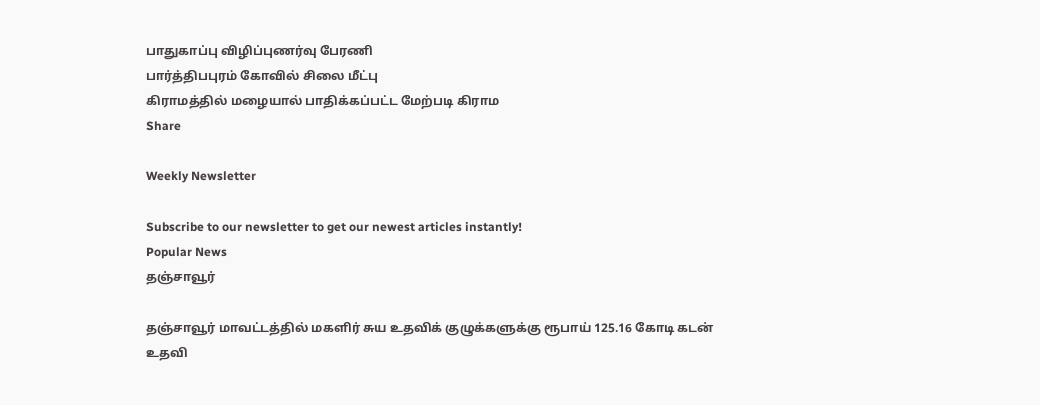பாதுகாப்பு விழிப்புணர்வு பேரணி
பார்த்திபபுரம் கோவில் சிலை மீட்பு
கிராமத்தில் மழையால் பாதிக்கப்பட்ட மேற்படி கிராம
Share

Weekly Newsletter

Subscribe to our newsletter to get our newest articles instantly!
Popular News
தஞ்சாவூர்

தஞ்சாவூர் மாவட்டத்தில் மகளிர் சுய உதவிக் குழுக்களுக்கு ரூபாய் 125.16 கோடி கடன் உதவி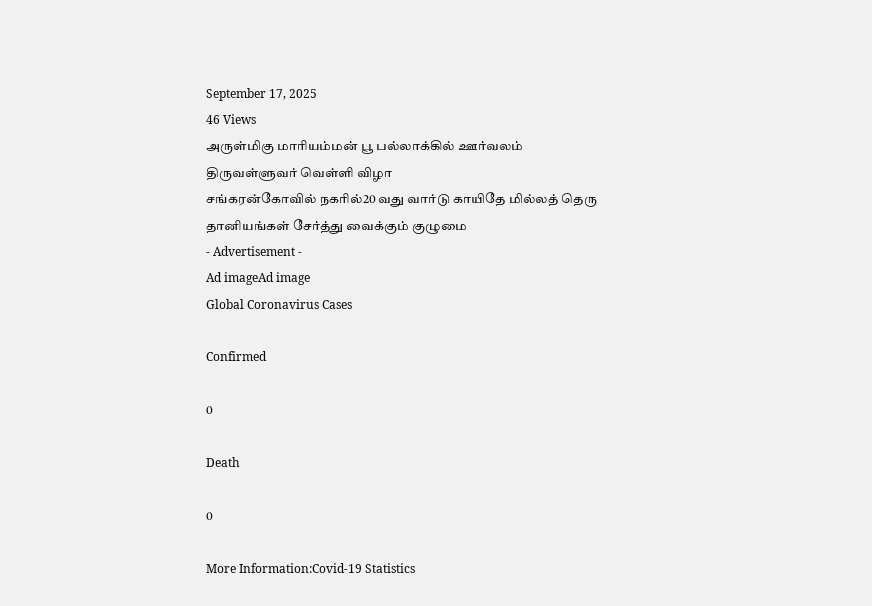September 17, 2025
46 Views
அருள்மிகு மாரியம்மன் பூ பல்லாக்கில் ஊர்வலம்
திருவள்ளுவர் வெள்ளி விழா
சங்கரன்கோவில் நகரில்20 வது வார்டு காயிதே மில்லத் தெரு
தானியங்கள் சேர்த்து வைக்கும் குழுமை
- Advertisement -
Ad imageAd image
Global Coronavirus Cases

Confirmed

0

Death

0

More Information:Covid-19 Statistics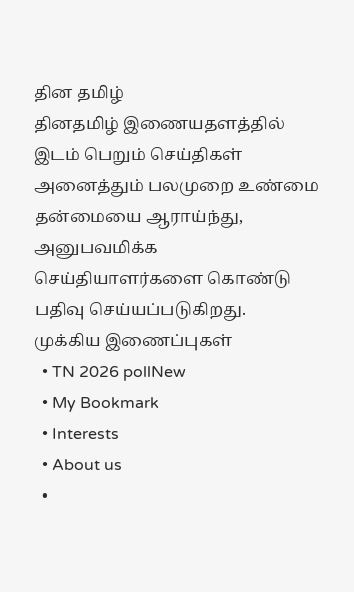தின தமிழ்
தினதமிழ் இணையதளத்தில் இடம் பெறும் செய்திகள் அனைத்தும் பலமுறை உண்மை தன்மையை ஆராய்ந்து, அனுபவமிக்க செய்தியாளர்களை கொண்டு பதிவு செய்யப்படுகிறது.
முக்கிய இணைப்புகள்
  • TN 2026 pollNew
  • My Bookmark
  • Interests
  • About us
  •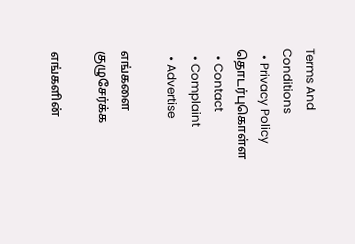Terms And Conditions
  • Privacy Policy
தொடர்புகொள்ள
  • Contact
  • Complaint
  • Advertise

எங்களை குழுசேர்க்க

எங்களின்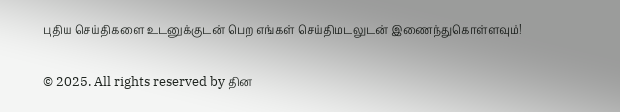புதிய செய்திகளை உடனுக்குடன் பெற எங்கள் செய்திமடலுடன் இணைந்துகொள்ளவும்!

© 2025. All rights reserved by தின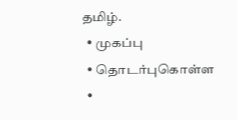தமிழ்.
  • முகப்பு
  • தொடர்புகொள்ள
  •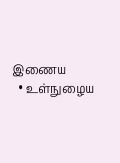இணைய
  • உள்நுழைய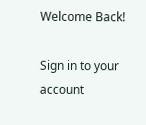Welcome Back!

Sign in to your account